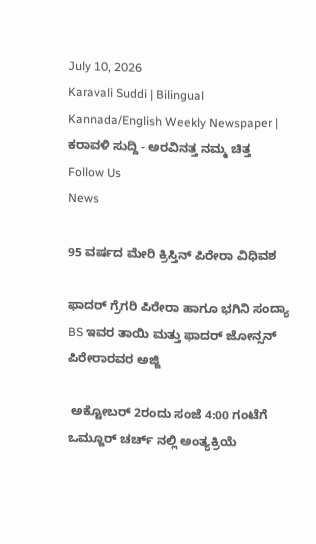July 10, 2026
Karavali Suddi | Bilingual Kannada/English Weekly Newspaper | ಕರಾವಳಿ ಸುದ್ದಿ - ಅರವಿನತ್ತ ನಮ್ಮ ಚಿತ್ತ
Follow Us
News

95 ವರ್ಷದ ಮೇರಿ ಕ್ರಿಸ್ತಿನ್ ಪಿರೇರಾ ವಿಧಿವಶ

ಫಾದರ್ ಗ್ರೆಗರಿ ಪಿರೇರಾ ಹಾಗೂ ಭಗಿನಿ ಸಂದ್ಯಾ BS ಇವರ ತಾಯಿ ಮತ್ತು ಫಾದರ್ ಜೋನ್ಸನ್ ಪಿರೇರಾರವರ ಅಜ್ಜಿ

 ಅಕ್ಟೋಬರ್ 2ರಂದು ಸಂಜೆ 4:00 ಗಂಟೆಗೆ  ಒಮ್ಜೂರ್ ಚರ್ಚ್ ನಲ್ಲಿ ಅಂತ್ಯಕ್ರಿಯೆ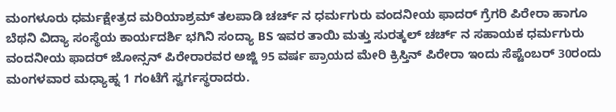ಮಂಗಳೂರು ಧರ್ಮಕ್ಷೇತ್ರದ ಮರಿಯಾಶ್ರಮ್ ತಲಪಾಡಿ ಚರ್ಚ್ ನ ಧರ್ಮಗುರು ವಂದನೀಯ ಫಾದರ್ ಗ್ರೆಗರಿ ಪಿರೇರಾ ಹಾಗೂ ಬೆಥನಿ ವಿದ್ಯಾ ಸಂಸ್ಥೆಯ ಕಾರ್ಯದರ್ಶಿ ಭಗಿನಿ ಸಂದ್ಯಾ BS ಇವರ ತಾಯಿ ಮತ್ತು ಸುರತ್ಕಲ್ ಚರ್ಚ್ ನ ಸಹಾಯಕ ಧರ್ಮಗುರು ವಂದನೀಯ ಫಾದರ್ ಜೋನ್ಸನ್ ಪಿರೇರಾರವರ ಅಜ್ಜಿ 95 ವರ್ಷ ಪ್ರಾಯದ ಮೇರಿ ಕ್ರಿಸ್ತಿನ್ ಪಿರೇರಾ ಇಂದು ಸೆಪ್ಟೆಂಬರ್ 30ರಂದು ಮಂಗಳವಾರ ಮಧ್ಯಾಹ್ನ 1 ಗಂಟೆಗೆ ಸ್ವರ್ಗಸ್ಥರಾದರು.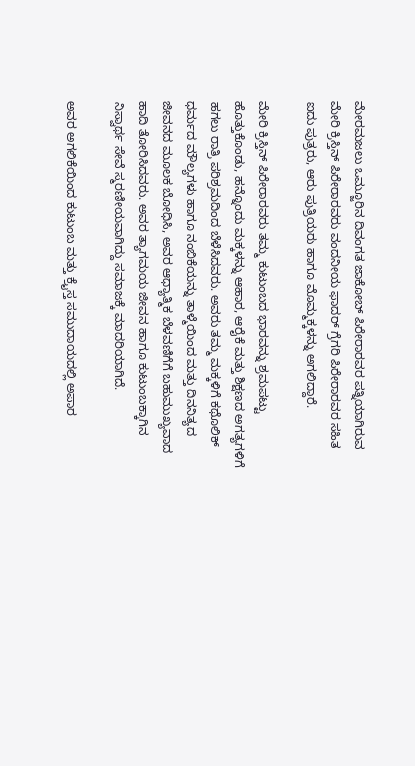ಮೇರಮಜಲು ಒಮ್ಜೂರಿನ ದಿವಂಗತ ಜಾಕೋಬ್ ಪಿರೇರಾರವರ ಪತ್ನಿಯಾಗಿರುವ ಮೇರಿ ಕ್ರಿಸ್ತಿನ್ ಪಿರೇರಾರವರು ವಂದನೀಯ ಫಾದರ್ ಗ್ರೆಗರಿ ಪಿರೇರಾರವರ ಸಹಿತ ಐದು ಪುತ್ರರು, ಆರು ಪುತ್ರಿಯರು ಹಾಗೂ ಮೊಮ್ಮಕ್ಕಳನ್ನು ಅಗಲಿದ್ದಾರೆ.

ಮೇರಿ ಕ್ರಿಸ್ತಿನ್ ಪಿರೇರಾರವರು ತಮ್ಮ ಕುಟುಂಬದ ಭಾರವನ್ನು ಶ್ರಮಪಟ್ಟು ಹೊತ್ತುಕೊಂಡು, ಹನ್ನೊಂದು ಮಕ್ಕಳನ್ನು ಆಹಾರ, ಆರೈಕೆ ಮತ್ತು ಶಿಕ್ಷಣದ ಅಗತ್ಯಗಳಿಗೆ ಹಗಲು ರಾತ್ರಿ ಪರಿಶ್ರಮದಿಂದ ಬೆಳೆಸಿದವರು. ಅವರು ತಮ್ಮ ಮಕ್ಕಳಿಗೆ ಕಥೊಲಿಕ್ ಧರ್ಮದ ಮೌಲ್ಯಗಳು ಹಾಗೂ ನಂಬಿಕೆಯನ್ನು ತಾಳ್ಮೆಯಿಂದ ಮತ್ತು ದಿನನಿತ್ಯದ ಜೀವನದ ಮೂಲಕ ಬೋಧಿಸಿ, ಅವರ ಆಧ್ಯಾತ್ಮಿಕ ಬೆಳವಣಿಗೆಗೆ ಬಹುಮುಖ್ಯವಾದ ಹಾದಿ ತೋರಿಸಿದವರು. ಅವರ ತ್ಯಾಗಮಯ ಜೀವನ ಹಾಗೂ ಕುಟುಂಬಕ್ಕಾಗಿನ ನಿಸ್ವಾರ್ಥ ಸೇವೆ ಸ್ಮರಣೀಯವಾಗಿದ್ದು ಸಮಾಜಕ್ಕೆ ಮಾದರಿಯಾಗಿದೆ.

ಅವರ ಅಗಲಿಕೆಯಿಂದ ಕುಟುಂಬ ಮತ್ತು ಕ್ರೈಸ್ತ ಸಮುದಾಯದಲ್ಲಿ ಅಪಾರ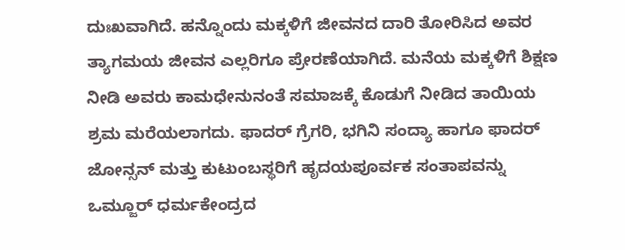ದುಃಖವಾಗಿದೆ. ಹನ್ನೊಂದು ಮಕ್ಕಳಿಗೆ ಜೀವನದ ದಾರಿ ತೋರಿಸಿದ ಅವರ ತ್ಯಾಗಮಯ ಜೀವನ ಎಲ್ಲರಿಗೂ ಪ್ರೇರಣೆಯಾಗಿದೆ. ಮನೆಯ ಮಕ್ಕಳಿಗೆ ಶಿಕ್ಷಣ ನೀಡಿ ಅವರು ಕಾಮಧೇನುನಂತೆ ಸಮಾಜಕ್ಕೆ ಕೊಡುಗೆ ನೀಡಿದ ತಾಯಿಯ ಶ್ರಮ ಮರೆಯಲಾಗದು. ಫಾದರ್ ಗ್ರೆಗರಿ, ಭಗಿನಿ ಸಂದ್ಯಾ ಹಾಗೂ ಫಾದರ್ ಜೋನ್ಸನ್ ಮತ್ತು ಕುಟುಂಬಸ್ಥರಿಗೆ ಹೃದಯಪೂರ್ವಕ ಸಂತಾಪವನ್ನು ಒಮ್ಜೂರ್ ಧರ್ಮಕೇಂದ್ರದ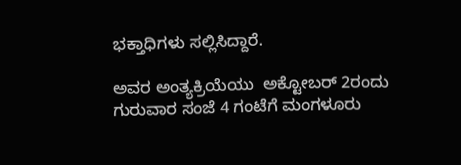ಭಕ್ತಾಧಿಗಳು ಸಲ್ಲಿಸಿದ್ದಾರೆ.

ಅವರ ಅಂತ್ಯಕ್ರಿಯೆಯು  ಅಕ್ಟೋಬರ್ 2ರಂದು ಗುರುವಾರ ಸಂಜೆ 4 ಗಂಟೆಗೆ ಮಂಗಳೂರು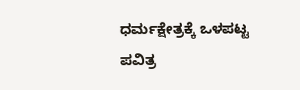ಧರ್ಮಕ್ಷೇತ್ರಕ್ಕೆ ಒಳಪಟ್ಟ ಪವಿತ್ರ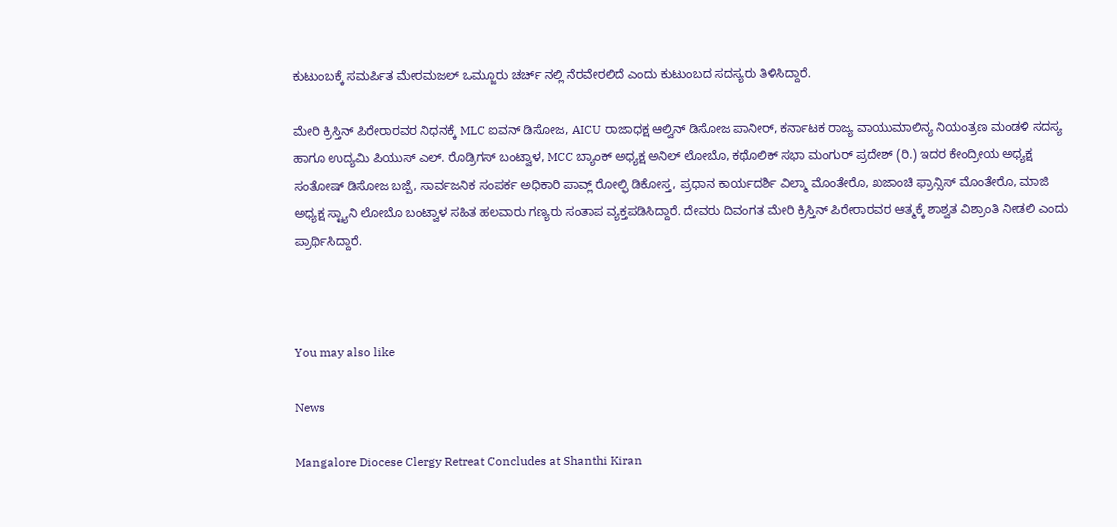ಕುಟುಂಬಕ್ಕೆ ಸಮರ್ಪಿತ ಮೇರಮಜಲ್ ಒಮ್ಜೂರು ಚರ್ಚ್ ನಲ್ಲಿ ನೆರವೇರಲಿದೆ ಎಂದು ಕುಟುಂಬದ ಸದಸ್ಯರು ತಿಳಿಸಿದ್ದಾರೆ.

ಮೇರಿ ಕ್ರಿಸ್ತಿನ್ ಪಿರೇರಾರವರ ನಿಧನಕ್ಕೆ MLC ಐವನ್ ಡಿಸೋಜ, AICU ರಾಜಾಧಕ್ಷ ಆಲ್ವಿನ್ ಡಿಸೋಜ ಪಾನೀರ್, ಕರ್ನಾಟಕ ರಾಜ್ಯ ವಾಯುಮಾಲಿನ್ಯ ನಿಯಂತ್ರಣ ಮಂಡಳಿ ಸದಸ್ಯ ಹಾಗೂ ಉದ್ಯಮಿ ಪಿಯುಸ್ ಎಲ್. ರೊಡ್ರಿಗಸ್ ಬಂಟ್ವಾಳ, MCC ಬ್ಯಾಂಕ್ ಅಧ್ಯಕ್ಷ ಅನಿಲ್ ಲೋಬೊ, ಕಥೊಲಿಕ್ ಸಭಾ ಮಂಗುರ್ ಪ್ರದೇಶ್ (ರಿ.) ಇದರ ಕೇಂದ್ರೀಯ ಅಧ್ಯಕ್ಷ ಸಂತೋಷ್ ಡಿಸೋಜ ಬಜ್ಪೆ, ಸಾರ್ವಜನಿಕ ಸಂಪರ್ಕ ಅಧಿಕಾರಿ ಪಾವ್ಲ್ ರೋಲ್ಫಿ ಡಿಕೋಸ್ತ, ಪ್ರಧಾನ ಕಾರ್ಯದರ್ಶಿ ವಿಲ್ಮಾ ಮೊಂತೇರೊ, ಖಜಾಂಚಿ ಫ್ರಾನ್ಸಿಸ್ ಮೊಂತೇರೊ, ಮಾಜಿ ಅಧ್ಯಕ್ಷ ಸ್ಟ್ಯಾನಿ ಲೋಬೊ ಬಂಟ್ವಾಳ ಸಹಿತ ಹಲವಾರು ಗಣ್ಯರು ಸಂತಾಪ ವ್ಯಕ್ತಪಡಿಸಿದ್ದಾರೆ. ದೇವರು ದಿವಂಗತ ಮೇರಿ ಕ್ರಿಸ್ತಿನ್ ಪಿರೇರಾರವರ ಆತ್ಮಕ್ಕೆ ಶಾಶ್ವತ ವಿಶ್ರಾಂತಿ ನೀಡಲಿ ಎಂದು ಪ್ರಾರ್ಥಿಸಿದ್ದಾರೆ.



You may also like

News

Mangalore Diocese Clergy Retreat Concludes at Shanthi Kiran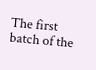The first batch of the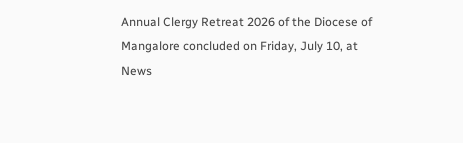Annual Clergy Retreat 2026 of the Diocese of Mangalore concluded on Friday, July 10, at
News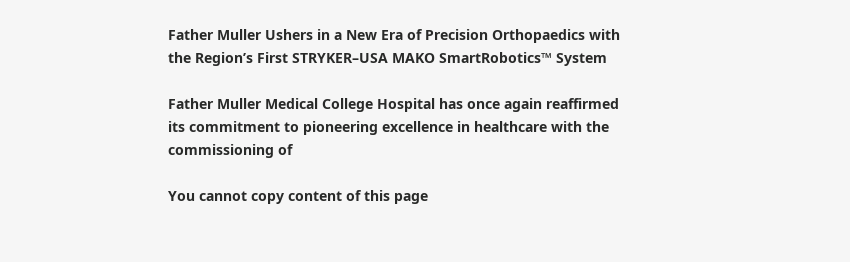Father Muller Ushers in a New Era of Precision Orthopaedics with the Region’s First STRYKER–USA MAKO SmartRobotics™ System

Father Muller Medical College Hospital has once again reaffirmed its commitment to pioneering excellence in healthcare with the commissioning of

You cannot copy content of this page